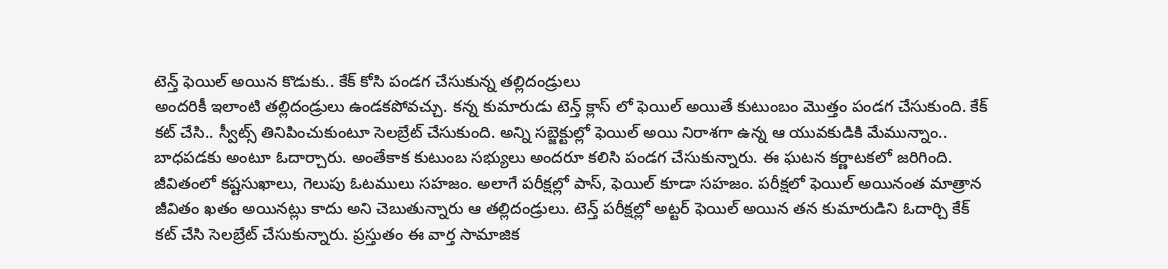టెన్త్ ఫెయిల్ అయిన కొడుకు.. కేక్ కోసి పండగ చేసుకున్న తల్లిదండ్రులు
అందరికీ ఇలాంటి తల్లిదండ్రులు ఉండకపోవచ్చు. కన్న కుమారుడు టెన్త్ క్లాస్ లో ఫెయిల్ అయితే కుటుంబం మొత్తం పండగ చేసుకుంది. కేక్ కట్ చేసి.. స్వీట్స్ తినిపించుకుంటూ సెలబ్రేట్ చేసుకుంది. అన్ని సబ్జెక్టుల్లో ఫెయిల్ అయి నిరాశగా ఉన్న ఆ యువకుడికి మేమున్నాం.. బాధపడకు అంటూ ఓదార్చారు. అంతేకాక కుటుంబ సభ్యులు అందరూ కలిసి పండగ చేసుకున్నారు. ఈ ఘటన కర్ణాటకలో జరిగింది.
జీవితంలో కష్టసుఖాలు, గెలుపు ఓటములు సహజం. అలాగే పరీక్షల్లో పాస్, ఫెయిల్ కూడా సహజం. పరీక్షలో ఫెయిల్ అయినంత మాత్రాన జీవితం ఖతం అయినట్లు కాదు అని చెబుతున్నారు ఆ తల్లిదండ్రులు. టెన్త్ పరీక్షల్లో అట్టర్ ఫెయిల్ అయిన తన కుమారుడిని ఓదార్చి కేక్ కట్ చేసి సెలబ్రేట్ చేసుకున్నారు. ప్రస్తుతం ఈ వార్త సామాజిక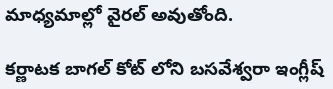మాధ్యమాల్లో వైరల్ అవుతోంది.

కర్ణాటక బాగల్ కోట్ లోని బసవేశ్వరా ఇంగ్లీష్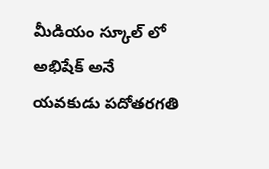మీడియం స్కూల్ లో అభిషేక్ అనే యవకుడు పదోతరగతి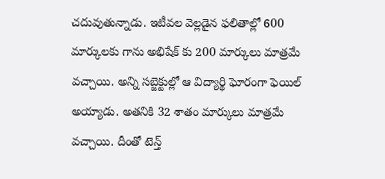చదువుతున్నాడు. ఇటీవల వెల్లడైన ఫలితాల్లో 600 మార్కులకు గాను అభిషేక్ కు 200 మార్కులు మాత్రమే వచ్చాయి. అన్ని సబ్జెక్టుల్లో ఆ విద్యార్థి ఘోరంగా ఫెయిల్ అయ్యాడు. అతనికి 32 శాతం మార్కులు మాత్రమే వచ్చాయి. దీంతో టెన్త్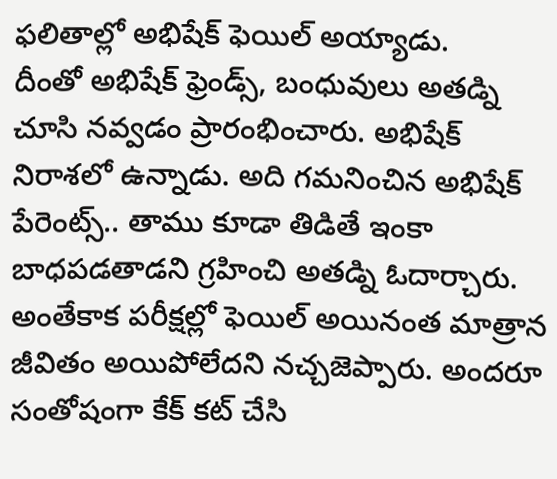ఫలితాల్లో అభిషేక్ ఫెయిల్ అయ్యాడు.
దీంతో అభిషేక్ ఫ్రెండ్స్, బంధువులు అతడ్ని చూసి నవ్వడం ప్రారంభించారు. అభిషేక్ నిరాశలో ఉన్నాడు. అది గమనించిన అభిషేక్ పేరెంట్స్.. తాము కూడా తిడితే ఇంకా బాధపడతాడని గ్రహించి అతడ్ని ఓదార్చారు. అంతేకాక పరీక్షల్లో ఫెయిల్ అయినంత మాత్రాన జీవితం అయిపోలేదని నచ్చజెప్పారు. అందరూ సంతోషంగా కేక్ కట్ చేసి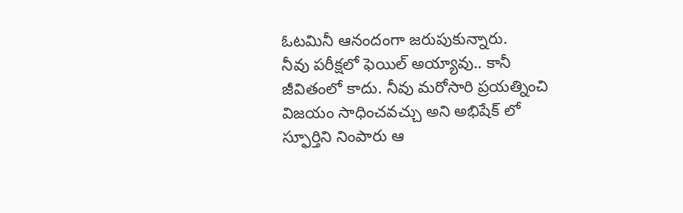ఓటమినీ ఆనందంగా జరుపుకున్నారు.
నీవు పరీక్షలో ఫెయిల్ అయ్యావు.. కానీ జీవితంలో కాదు. నీవు మరోసారి ప్రయత్నించి విజయం సాధించవచ్చు అని అభిషేక్ లో స్ఫూర్తిని నింపారు ఆ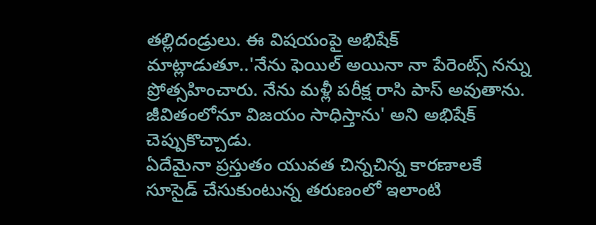తల్లిదండ్రులు. ఈ విషయంపై అభిషేక్ మాట్లాడుతూ..'నేను ఫెయిల్ అయినా నా పేరెంట్స్ నన్ను ప్రోత్సహించారు. నేను మళ్లీ పరీక్ష రాసి పాస్ అవుతాను. జీవితంలోనూ విజయం సాధిస్తాను' అని అభిషేక్ చెప్పుకొచ్చాడు.
ఏదేమైనా ప్రస్తుతం యువత చిన్నచిన్న కారణాలకే సూసైడ్ చేసుకుంటున్న తరుణంలో ఇలాంటి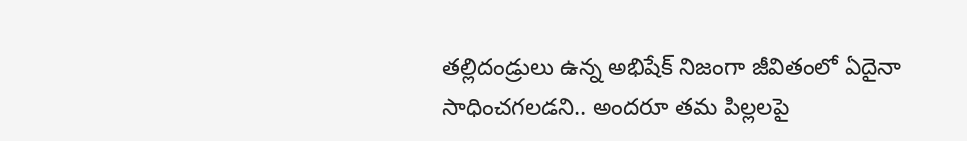తల్లిదండ్రులు ఉన్న అభిషేక్ నిజంగా జీవితంలో ఏదైనా సాధించగలడని.. అందరూ తమ పిల్లలపై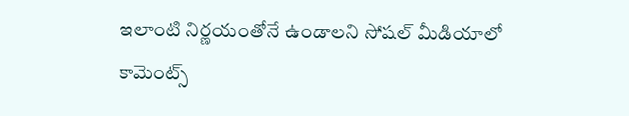ఇలాంటి నిర్ణయంతోనే ఉండాలని సోషల్ మీడియాలో కామెంట్స్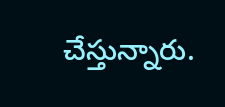చేస్తున్నారు.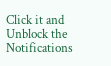Click it and Unblock the Notifications